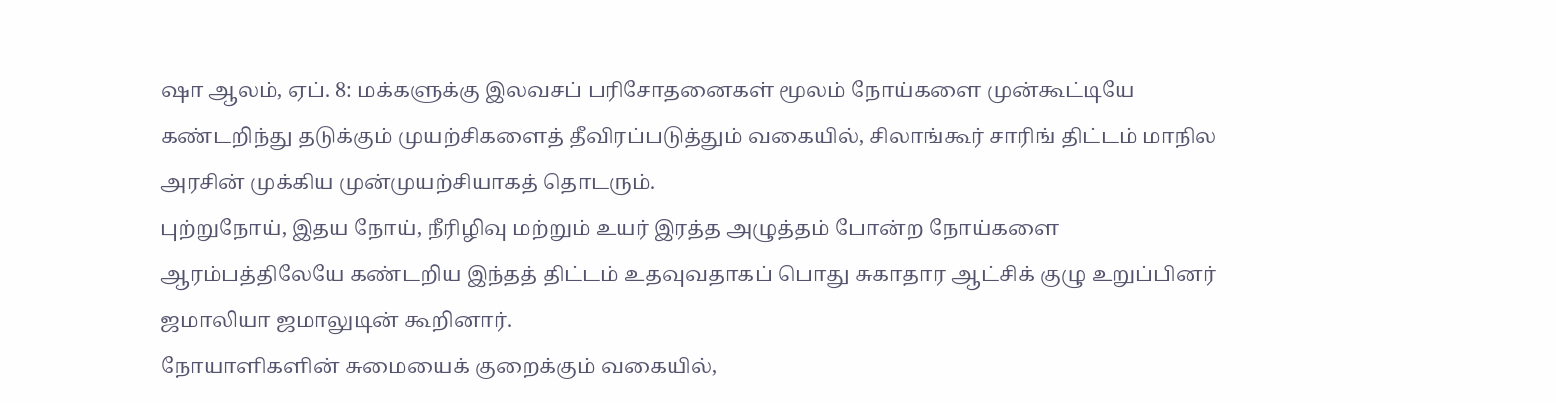ஷா ஆலம், ஏப். 8: மக்களுக்கு இலவசப் பரிசோதனைகள் மூலம் நோய்களை முன்கூட்டியே கண்டறிந்து தடுக்கும் முயற்சிகளைத் தீவிரப்படுத்தும் வகையில், சிலாங்கூர் சாரிங் திட்டம் மாநில அரசின் முக்கிய முன்முயற்சியாகத் தொடரும்.
புற்றுநோய், இதய நோய், நீரிழிவு மற்றும் உயர் இரத்த அழுத்தம் போன்ற நோய்களை ஆரம்பத்திலேயே கண்டறிய இந்தத் திட்டம் உதவுவதாகப் பொது சுகாதார ஆட்சிக் குழு உறுப்பினர் ஜமாலியா ஜமாலுடின் கூறினார்.
நோயாளிகளின் சுமையைக் குறைக்கும் வகையில்,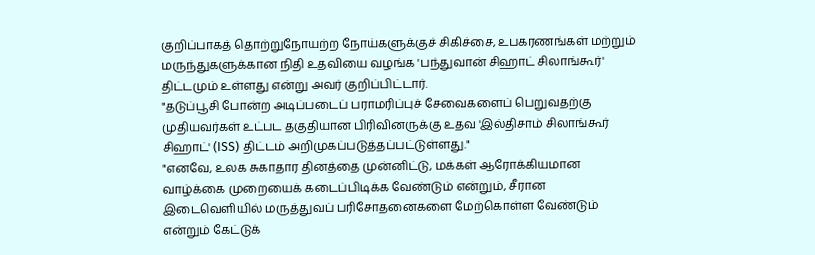குறிப்பாகத் தொற்றுநோயற்ற நோய்களுக்குச் சிகிச்சை, உபகரணங்கள் மற்றும் மருந்துகளுக்கான நிதி உதவியை வழங்க 'பந்துவான் சிஹாட் சிலாங்கூர்' திட்டமும் உள்ளது என்று அவர் குறிப்பிட்டார்.
"தடுப்பூசி போன்ற அடிப்படைப் பராமரிப்புச் சேவைகளைப் பெறுவதற்கு முதியவர்கள் உட்பட தகுதியான பிரிவினருக்கு உதவ 'இல்திசாம் சிலாங்கூர் சிஹாட்' (ISS) திட்டம் அறிமுகப்படுத்தப்பட்டுள்ளது."
"எனவே, உலக சுகாதார தினத்தை முன்னிட்டு, மக்கள் ஆரோக்கியமான வாழ்க்கை முறையைக் கடைப்பிடிக்க வேண்டும் என்றும், சீரான இடைவெளியில் மருத்துவப் பரிசோதனைகளை மேற்கொள்ள வேண்டும் என்றும் கேட்டுக்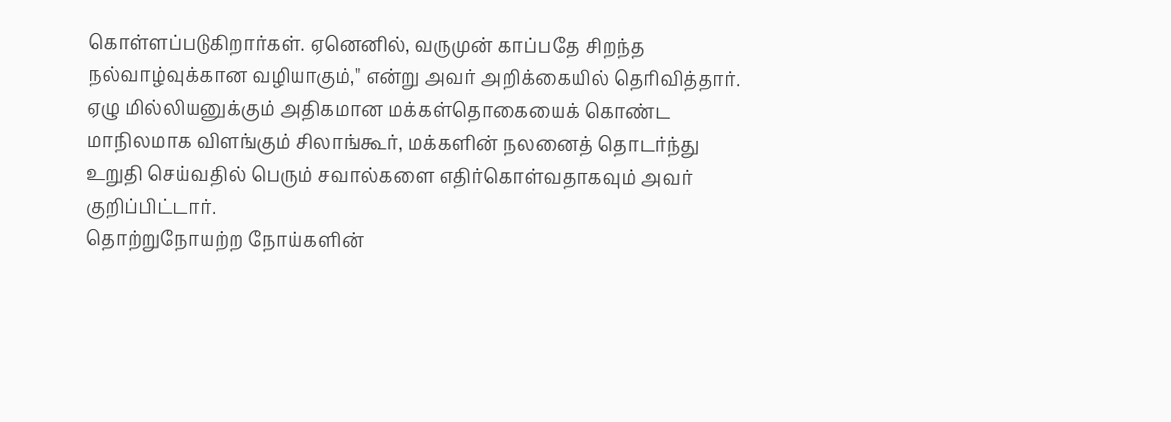கொள்ளப்படுகிறார்கள். ஏனெனில், வருமுன் காப்பதே சிறந்த நல்வாழ்வுக்கான வழியாகும்," என்று அவர் அறிக்கையில் தெரிவித்தார்.
ஏழு மில்லியனுக்கும் அதிகமான மக்கள்தொகையைக் கொண்ட மாநிலமாக விளங்கும் சிலாங்கூர், மக்களின் நலனைத் தொடர்ந்து உறுதி செய்வதில் பெரும் சவால்களை எதிர்கொள்வதாகவும் அவர் குறிப்பிட்டார்.
தொற்றுநோயற்ற நோய்களின்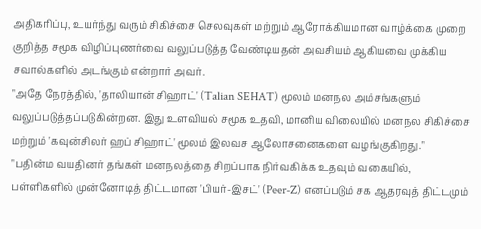அதிகரிப்பு, உயர்ந்து வரும் சிகிச்சை செலவுகள் மற்றும் ஆரோக்கியமான வாழ்க்கை முறை குறித்த சமூக விழிப்புணர்வை வலுப்படுத்த வேண்டியதன் அவசியம் ஆகியவை முக்கிய சவால்களில் அடங்கும் என்றார் அவர்.
"அதே நேரத்தில், 'தாலியான் சிஹாட்' (Talian SEHAT) மூலம் மனநல அம்சங்களும் வலுப்படுத்தப்படுகின்றன. இது உளவியல் சமூக உதவி, மானிய விலையில் மனநல சிகிச்சை மற்றும் 'கவுன்சிலர் ஹப் சிஹாட்' மூலம் இலவச ஆலோசனைகளை வழங்குகிறது."
"பதின்ம வயதினர் தங்கள் மனநலத்தை சிறப்பாக நிர்வகிக்க உதவும் வகையில், பள்ளிகளில் முன்னோடித் திட்டமான 'பியர்-இசட்' (Peer-Z) எனப்படும் சக ஆதரவுத் திட்டமும்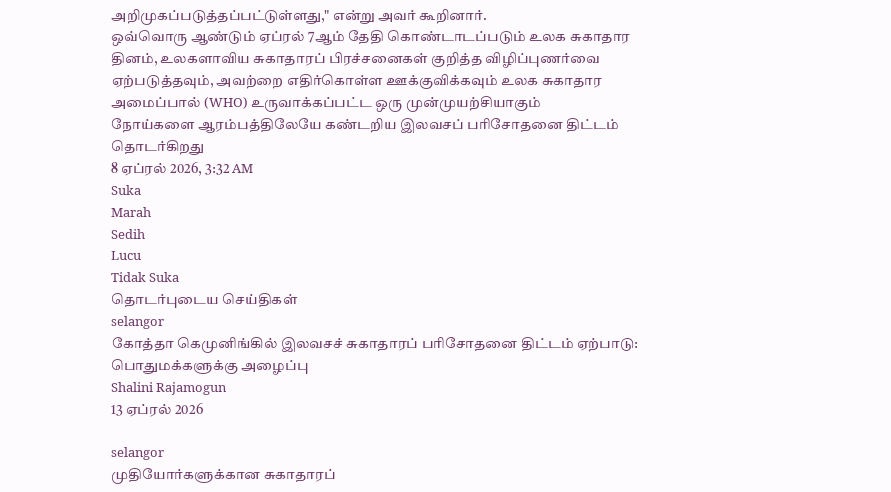அறிமுகப்படுத்தப்பட்டுள்ளது," என்று அவர் கூறினார்.
ஒவ்வொரு ஆண்டும் ஏப்ரல் 7ஆம் தேதி கொண்டாடப்படும் உலக சுகாதார தினம், உலகளாவிய சுகாதாரப் பிரச்சனைகள் குறித்த விழிப்புணர்வை ஏற்படுத்தவும், அவற்றை எதிர்கொள்ள ஊக்குவிக்கவும் உலக சுகாதார அமைப்பால் (WHO) உருவாக்கப்பட்ட ஒரு முன்முயற்சியாகும்
நோய்களை ஆரம்பத்திலேயே கண்டறிய இலவசப் பரிசோதனை திட்டம் தொடர்கிறது
8 ஏப்ரல் 2026, 3:32 AM
Suka
Marah
Sedih
Lucu
Tidak Suka
தொடர்புடைய செய்திகள்
selangor
கோத்தா கெமுனிங்கில் இலவசச் சுகாதாரப் பரிசோதனை திட்டம் ஏற்பாடு: பொதுமக்களுக்கு அழைப்பு
Shalini Rajamogun
13 ஏப்ரல் 2026

selangor
முதியோர்களுக்கான சுகாதாரப்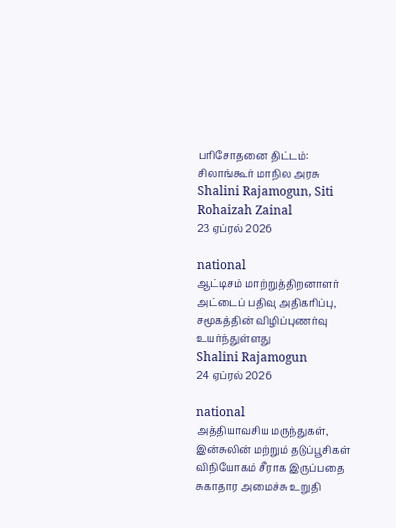பரிசோதனை திட்டம்: சிலாங்கூர் மாநில அரசு
Shalini Rajamogun, Siti Rohaizah Zainal
23 ஏப்ரல் 2026

national
ஆட்டிசம் மாற்றுத்திறனாளர் அட்டைப் பதிவு அதிகரிப்பு, சமூகத்தின் விழிப்புணர்வு உயர்ந்துள்ளது
Shalini Rajamogun
24 ஏப்ரல் 2026

national
அத்தியாவசிய மருந்துகள், இன்சுலின் மற்றும் தடுப்பூசிகள் விநியோகம் சீராக இருப்பதை சுகாதார அமைச்சு உறுதி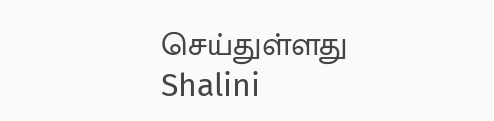செய்துள்ளது
Shalini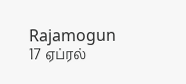Rajamogun
17 ஏப்ரல்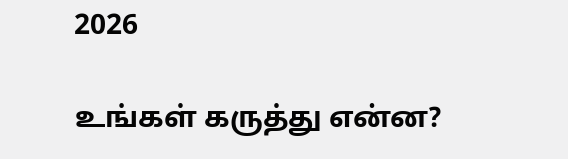2026

உங்கள் கருத்து என்ன?